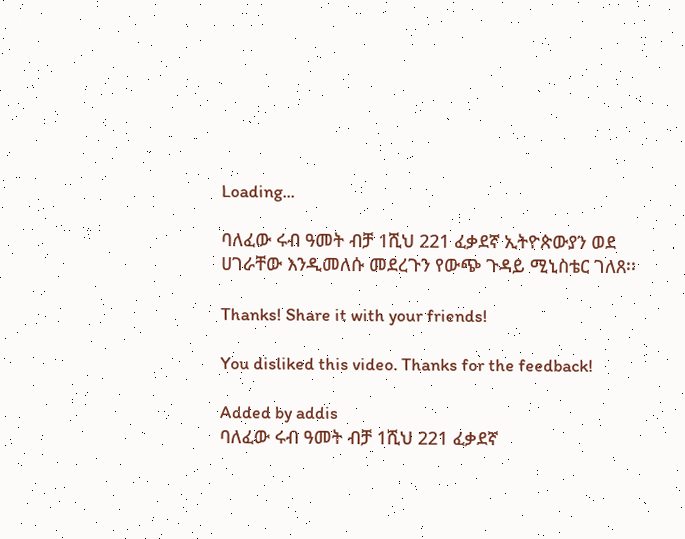Loading...

ባለፈው ሩብ ዓመት ብቻ 1ሺህ 221 ፈቃደኛ ኢትዮጵውያን ወደ ሀገራቸው እንዲመለሱ መደረጉን የውጭ ጉዳይ ሚኒስቴር ገለጸ፡፡

Thanks! Share it with your friends!

You disliked this video. Thanks for the feedback!

Added by addis
ባለፈው ሩብ ዓመት ብቻ 1ሺህ 221 ፈቃደኛ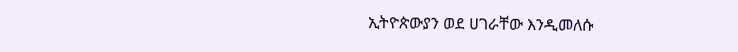ኢትዮጵውያን ወደ ሀገራቸው እንዲመለሱ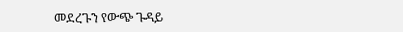መደረጉን የውጭ ጉዳይ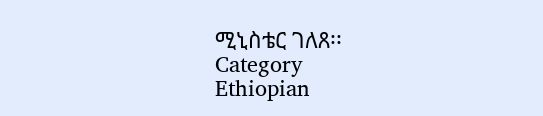ሚኒስቴር ገለጸ፡፡
Category
Ethiopian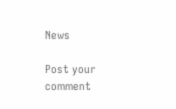News

Post your comment